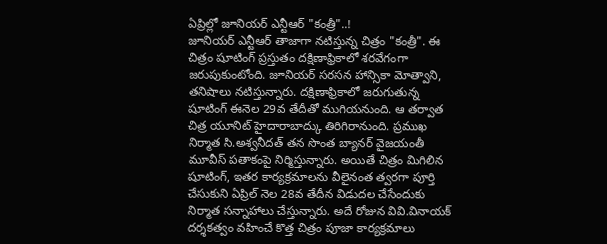ఏప్రిల్లో జూనియర్ ఎన్టీఆర్ "కంత్రీ"..!
జూనియర్ ఎన్టీఆర్ తాజాగా నటిస్తున్న చిత్రం "కంత్రీ". ఈ చిత్రం షూటింగ్ ప్రస్తుతం దక్షిణాఫ్రికాలో శరవేగంగా జరుపుకుంటోంది. జూనియర్ సరసన హాన్సికా మోత్వాని, తనిషాలు నటిస్తున్నారు. దక్షిణాఫ్రికాలో జరుగుతున్న షూటింగ్ ఈనెల 29వ తేదీతో ముగియనుంది. ఆ తర్వాత చిత్ర యూనిట్ హైదారాబాద్కు తిరిగిరానుంది. ప్రముఖ నిర్మాత సి.అశ్వనీదత్ తన సొంత బ్యానర్ వైజయంతీ మూవీస్ పతాకంపై నిర్మిస్తున్నారు. అయితే చిత్రం మిగిలిన షూటింగ్, ఇతర కార్యక్రమాలను వీలైనంత త్వరగా పూర్తి చేసుకుని ఏప్రిల్ నెల 28వ తేదీన విడుదల చేసేందుకు నిర్మాత సన్నాహాలు చేస్తున్నారు. అదే రోజున వివి.వినాయక్ దర్శకత్వం వహించే కొత్త చిత్రం పూజా కార్యక్రమాలు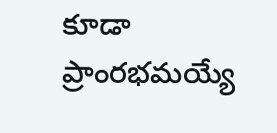కూడా ప్రాంరభమయ్యే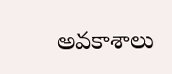అవకాశాలు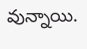వున్నాయి.